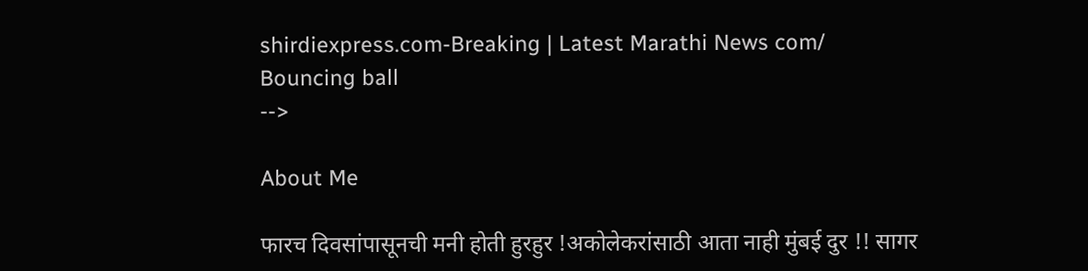shirdiexpress.com-Breaking | Latest Marathi News com/
Bouncing ball
-->

About Me

फारच दिवसांपासूनची मनी होती हुरहुर !अकोलेकरांसाठी आता नाही मुंबई दुर !! सागर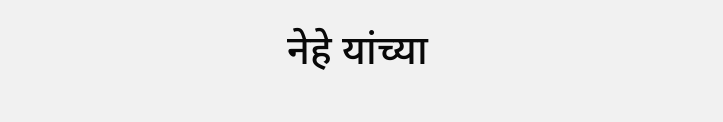नेहे यांच्या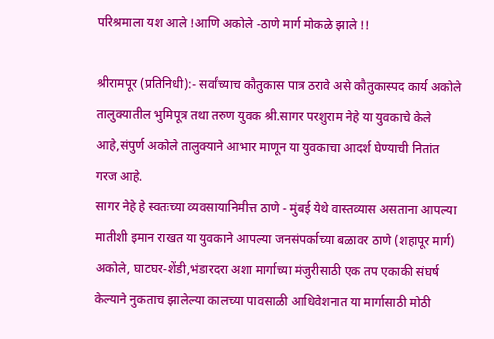परिश्रमाला यश आले !आणि अकोले -ठाणे मार्ग मोकळे झाले !!

श्रीरामपूर (प्रतिनिधी):- सर्वांच्याच कौतुकास पात्र ठरावे असे कौतुकास्पद कार्य अकोले तालुक्यातील भुमिपूत्र तथा तरुण युवक श्री.सागर परशुराम नेहे या युवकाचे केले आहे,संपुर्ण अकोले तालुक्याने आभार माणून या युवकाचा आदर्श घेण्याची नितांत गरज आहे.
सागर नेहे हे स्वतःच्या व्यवसायानिमीत्त ठाणे - मुंबई येथे वास्तव्यास असताना आपल्या मातीशी इमान राखत या युवकाने आपल्या जनसंपर्काच्या बळावर ठाणे (शहापूर मार्ग) अकोले, घाटघर-शेंडी,भंडारदरा अशा मार्गाच्या मंजुरीसाठी एक तप एकाकी संघर्ष केल्याने नुकताच झालेल्या कालच्या पावसाळी आधिवेशनात या मार्गासाठी मोठी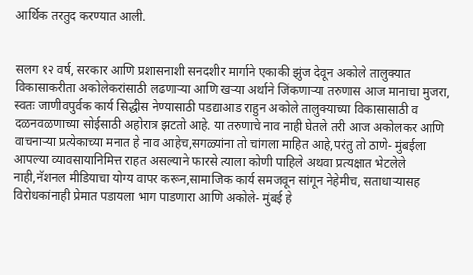आर्थिक तरतुद करण्यात आली.


सलग १२ वर्ष, सरकार आणि प्रशासनाशी सनदशीर मार्गाने एकाकी झुंज देवून अकोले तालुक्यात विकासाकरीता अकोलेकरांसाठी लढणाऱ्या आणि खऱ्या अर्थाने जिंकणाऱ्या तरुणास आज मानाचा मुजरा, स्वतः जाणीवपुर्वक कार्य सिद्धीस नेण्यासाठी पडद्याआड राहुन अकोले तालुक्याच्या विकासासाठी व दळनवळणाच्या सोईसाठी अहोरात्र झटतो आहे. या तरुणाचे नाव नाही घेतले तरी आज अकोलकर आणि वाचनाऱ्या प्रत्येकाच्या मनात हे नाव आहेच,सगळ्यांना तो चांगला माहित आहे,परंतु तो ठाणे- मुंबईला आपल्या व्यावसायानिमित्त राहत असल्याने फारसे त्याला कोणी पाहिले अथवा प्रत्यक्षात भेटलेले नाही,नॅशनल मीडियाचा योग्य वापर करून,सामाजिक कार्य समजवून सांगून नेहेमीच, सताधाऱ्यासह विरोधकांनाही प्रेमात पडायला भाग पाडणारा आणि अकोले- मुंबई हे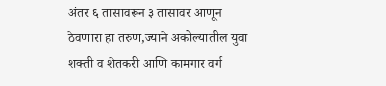अंतर ६ तासावरून ३ तासावर आणून ठेवणारा हा तरुण,ज्याने अकोल्यातील युवा शक्ती व शेतकरी आणि कामगार वर्ग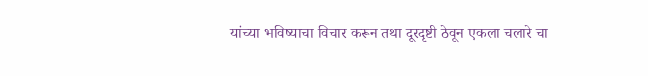यांच्या भविष्याचा विचार करून तथा दूरदृष्टी ठेवून एकला चलारे चा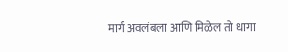मार्ग अवलंबला आणि मिळेल तो धागा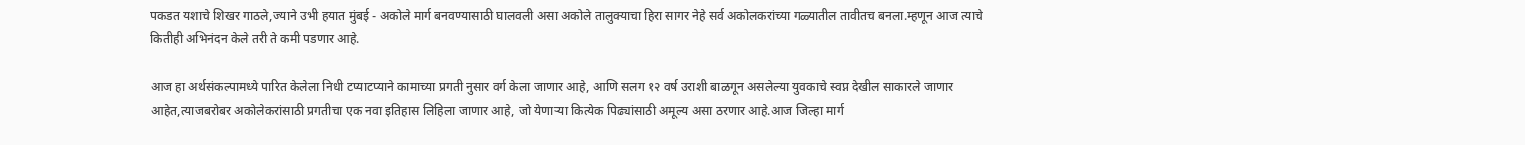पकडत यशाचे शिखर गाठले,ज्याने उभी हयात मुंबई - अकोले मार्ग बनवण्यासाठी घालवली असा अकोले तालुक्याचा हिरा सागर नेहे सर्व अकोलकरांच्या गळ्यातील तावीतच बनला.म्हणून आज त्याचे कितीही अभिनंदन केले तरी ते कमी पडणार आहे.

आज हा अर्थसंकल्पामध्ये पारित केलेला निधी टप्याटप्याने कामाच्या प्रगती नुसार वर्ग केला जाणार आहे, आणि सलग १२ वर्ष उराशी बाळगून असलेल्या युवकाचे स्वप्न देखील साकारले जाणार आहेत,त्याजबरोबर अकोलेकरांसाठी प्रगतीचा एक नवा इतिहास लिहिला जाणार आहे, जो येणाऱ्या कित्येक पिढ्यांसाठी अमूल्य असा ठरणार आहे.आज जिल्हा मार्ग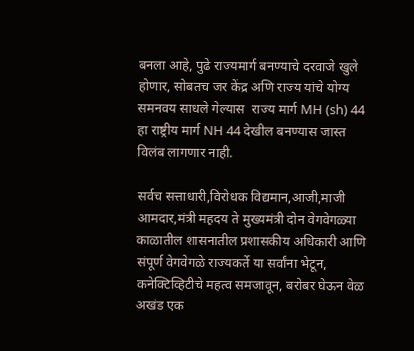बनला आहे, पुढे राज्यमार्ग बनण्याचे दरवाजे खुले होणार, सोबतच जर केंद्र अणि राज्य यांचे योग्य समनवय साधले गेल्यास  राज्य मार्ग MH (sh) 44  हा राष्ट्रीय मार्ग NH 44 देखील बनण्यास जास्त विलंब लागणार नाही.

सर्वच सत्ताधारी,विरोधक विद्यमान,आजी,माजी आमदार,मंत्री मह़दय ते मुख्यमंत्री दोन वेगवेगळ्या काळातील शासनातील प्रशासकीय अधिकारी आणि संपूर्ण वेगवेगळे राज्यकर्ते या सर्वांना भेटून, कनेक्टिव्हिटीचे महत्व समजावून, बरोबर घेऊन वेळ अखंड एक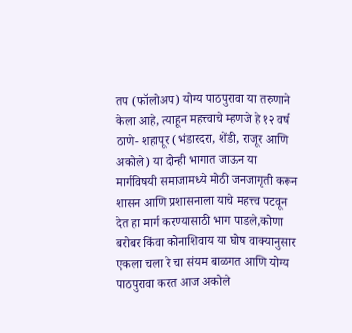तप (फॉलोअप) योग्य पाठपुरावा या तरुणाने केला आहे, त्याहून महत्त्वाचे म्हणजे हे १२ वर्ष ठाणे- शहापूर (भंडारदरा, शेंडी, राजूर आणि अकोले) या दोन्ही भागात जाऊन या मार्गविषयी समाजामध्ये मोठी जनजागृती करून शासन आणि प्रशासनाला याचे महत्त्व पटवून देत हा मार्ग करण्यासाठी भाग पाडले,कोणा बरोबर किंवा कोनाशिवाय या घोष वाक्यानुसार एकला चला रे चा संयम बाळगत आणि योग्य पाठपुरावा करत आज अकोले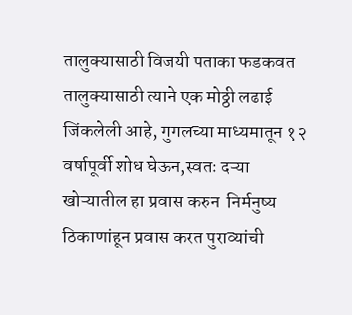तालुक्यासाठी विजयी पताका फडकवत तालुक्यासाठी त्याने एक मोठ्ठी लढाई जिंकलेली आहे, गुगलच्या माध्यमातून १२ वर्षापूर्वी शोध घेऊन,स्वतः दऱ्या खोऱ्यातील हा प्रवास करुन  निर्मनुष्य ठिकाणांहून प्रवास करत पुराव्यांची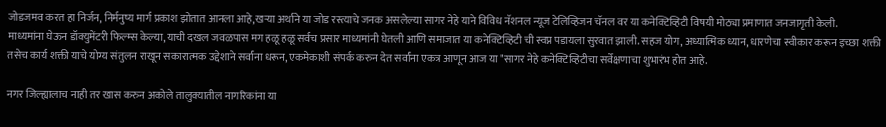जोडजमव करत हा निर्जन, निर्मनुष्य मार्ग प्रकाश झोतात आनला आहे,खऱ्या अर्थाने या जोड रस्त्याचे जनक असलेल्या सागर नेहे याने विविध नॅशनल न्यूज टेलिव्हिजन चॅनल वर या कनेक्टिव्हिटी विषयी मोठ्या प्रमाणात जनजागृती केली.
माध्यमांना घेऊन डॉक्युमेंटरी फिल्म्स केल्या,याची दखल जवळपास मग हळू हळू सर्वच प्रसार माध्यमांनी घेतली आणि समाजात या कनेक्टिव्हिटी ची स्वप्न पडायला सुरवात झाली. सहज योग, अध्यात्मिक ध्यान, धारणेचा स्वीकार करून इच्छा शक्ती तसेच कार्य शक्ती याचे योग्य संतुलन राखून सकारात्मक उद्देशाने सर्वांना धरून, एकमेकाशी संपर्क करुन देत सर्वांना एकत्र आणून आज या "सागर नेहे कनेक्टिव्हिटीचा सर्वेक्षणाचा शुभारंभ होत आहे.

नगर जिल्ह्यालाच नाही तर खास करुन अकोले तालुक्यातील नागरिकांना या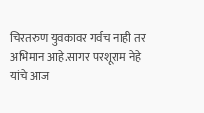चिरतरुण युवकावर गर्वच नाही तर अभिमान आहे.सागर परशूराम नेहे यांचे आज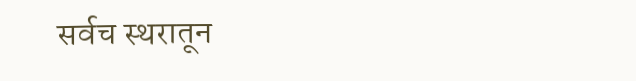सर्वच स्थरातून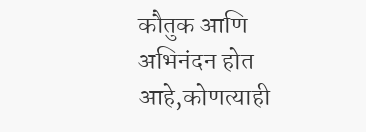कौतुक आणि अभिनंदन होत आहे,कोणत्याही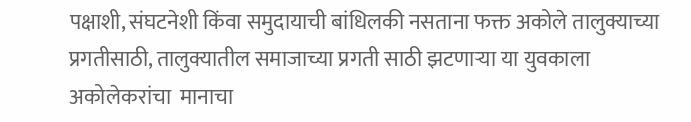पक्षाशी, संघटनेशी किंवा समुदायाची बांधिलकी नसताना फक्त अकोले तालुक्याच्या प्रगतीसाठी, तालुक्यातील समाजाच्या प्रगती साठी झटणाऱ्या या युवकाला अकोलेकरांचा  मानाचा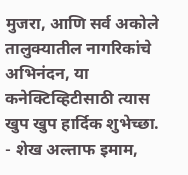मुजरा, आणि सर्व अकोले तालुक्यातील नागरिकांचे अभिनंदन, या कनेक्टिव्हिटीसाठी त्यास खुप खुप हार्दिक शुभेच्छा.
- शेख अल्ताफ इमाम,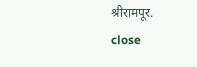श्रीरामपूर.
close